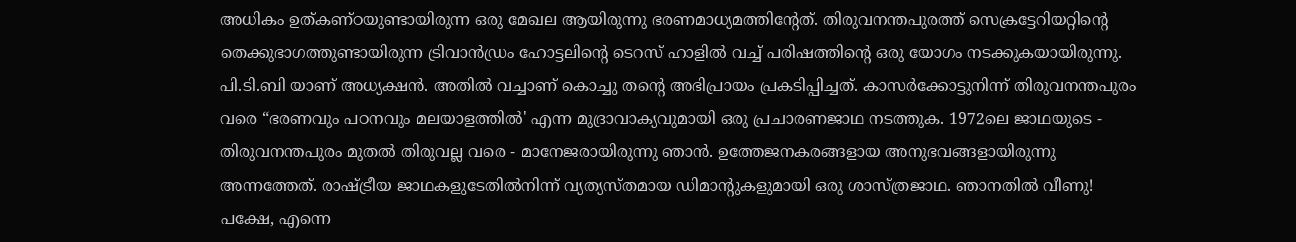അധികം ഉത്കണ്ഠയുണ്ടായിരുന്ന ഒരു മേഖല ആയിരുന്നു ഭരണമാധ്യമത്തിന്റേത്. തിരുവനന്തപുരത്ത് സെക്രട്ടേറിയറ്റിന്റെ തെക്കുഭാഗത്തുണ്ടായിരുന്ന ട്രിവാൻഡ്രം ഹോട്ടലിന്റെ ടെറസ് ഹാളിൽ വച്ച് പരിഷത്തിന്റെ ഒരു യോഗം നടക്കുകയായിരുന്നു. പി.ടി.ബി യാണ് അധ്യക്ഷൻ. അതിൽ വച്ചാണ് കൊച്ചു തന്റെ അഭിപ്രായം പ്രകടിപ്പിച്ചത്. കാസർക്കോട്ടുനിന്ന് തിരുവനന്തപുരം വരെ “ഭരണവും പഠനവും മലയാളത്തിൽ' എന്ന മുദ്രാവാക്യവുമായി ഒരു പ്രചാരണജാഥ നടത്തുക. 1972ലെ ജാഥയുടെ - തിരുവനന്തപുരം മുതൽ തിരുവല്ല വരെ - മാനേജരായിരുന്നു ഞാൻ. ഉത്തേജനകരങ്ങളായ അനുഭവങ്ങളായിരുന്നു അന്നത്തേത്. രാഷ്ട്രീയ ജാഥകളുടേതിൽനിന്ന് വ്യത്യസ്തമായ ഡിമാന്റുകളുമായി ഒരു ശാസ്ത്രജാഥ. ഞാനതിൽ വീണു! പക്ഷേ, എന്നെ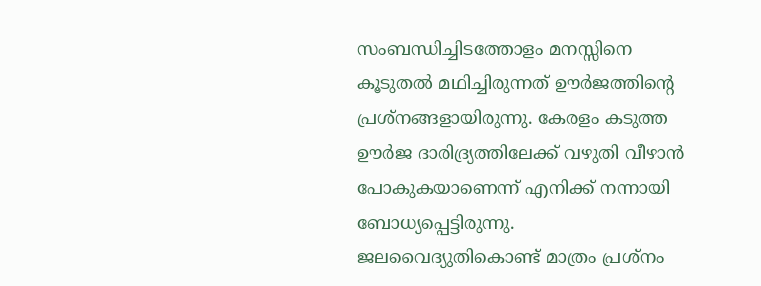സംബന്ധിച്ചിടത്തോളം മനസ്സിനെ കൂടുതൽ മഥിച്ചിരുന്നത് ഊർജത്തിന്റെ പ്രശ്നങ്ങളായിരുന്നു. കേരളം കടുത്ത ഊർജ ദാരിദ്ര്യത്തിലേക്ക് വഴുതി വീഴാൻ പോകുകയാണെന്ന് എനിക്ക് നന്നായി ബോധ്യപ്പെട്ടിരുന്നു. ജലവൈദ്യുതികൊണ്ട് മാത്രം പ്രശ്നം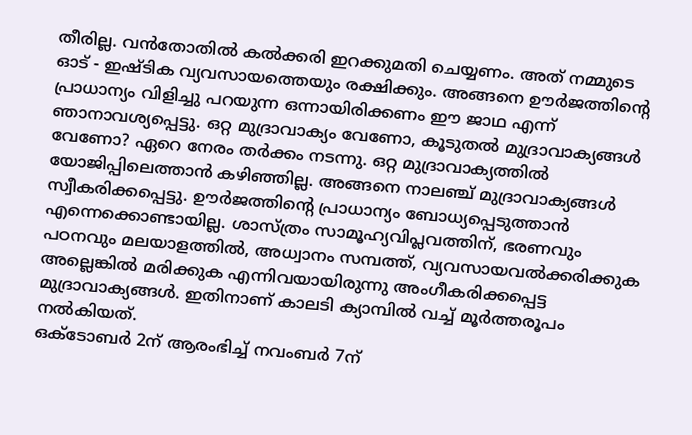തീരില്ല. വൻതോതിൽ കൽക്കരി ഇറക്കുമതി ചെയ്യണം. അത് നമ്മുടെ ഓട് - ഇഷ്ടിക വ്യവസായത്തെയും രക്ഷിക്കും. അങ്ങനെ ഊർജത്തിന്റെ പ്രാധാന്യം വിളിച്ചു പറയുന്ന ഒന്നായിരിക്കണം ഈ ജാഥ എന്ന് ഞാനാവശ്യപ്പെട്ടു. ഒറ്റ മുദ്രാവാക്യം വേണോ, കൂടുതൽ മുദ്രാവാക്യങ്ങൾ വേണോ? ഏറെ നേരം തർക്കം നടന്നു. ഒറ്റ മുദ്രാവാക്യത്തിൽ യോജിപ്പിലെത്താൻ കഴിഞ്ഞില്ല. അങ്ങനെ നാലഞ്ച് മുദ്രാവാക്യങ്ങൾ സ്വീകരിക്കപ്പെട്ടു. ഊർജത്തിന്റെ പ്രാധാന്യം ബോധ്യപ്പെടുത്താൻ എന്നെക്കൊണ്ടായില്ല. ശാസ്ത്രം സാമൂഹ്യവിപ്ലവത്തിന്, ഭരണവും പഠനവും മലയാളത്തിൽ, അധ്വാനം സമ്പത്ത്, വ്യവസായവൽക്കരിക്കുക അല്ലെങ്കിൽ മരിക്കുക എന്നിവയായിരുന്നു അംഗീകരിക്കപ്പെട്ട മുദ്രാവാക്യങ്ങൾ. ഇതിനാണ് കാലടി ക്യാമ്പിൽ വച്ച് മൂർത്തരൂപം നൽകിയത്.
ഒക്ടോബർ 2ന് ആരംഭിച്ച് നവംബർ 7ന്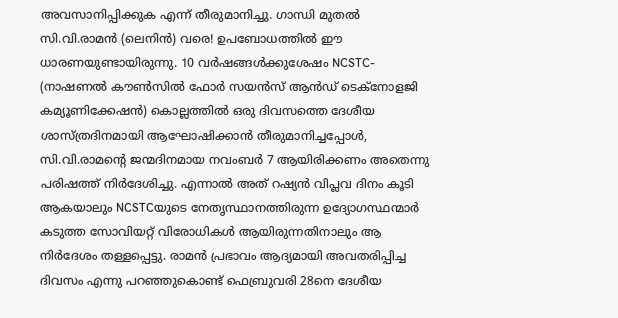അവസാനിപ്പിക്കുക എന്ന് തീരുമാനിച്ചു. ഗാന്ധി മുതൽ സി.വി.രാമൻ (ലെനിൻ) വരെ! ഉപബോധത്തിൽ ഈ ധാരണയുണ്ടായിരുന്നു. 10 വർഷങ്ങൾക്കുശേഷം NCSTC- (നാഷണൽ കൗൺസിൽ ഫോർ സയൻസ് ആൻഡ് ടെക്നോളജി കമ്യൂണിക്കേഷൻ) കൊല്ലത്തിൽ ഒരു ദിവസത്തെ ദേശീയ ശാസ്ത്രദിനമായി ആഘോഷിക്കാൻ തീരുമാനിച്ചപ്പോൾ, സി.വി.രാമന്റെ ജന്മദിനമായ നവംബർ 7 ആയിരിക്കണം അതെന്നു പരിഷത്ത് നിർദേശിച്ചു. എന്നാൽ അത് റഷ്യൻ വിപ്ലവ ദിനം കൂടി ആകയാലും NCSTCയുടെ നേതൃസ്ഥാനത്തിരുന്ന ഉദ്യോഗസ്ഥന്മാർ കടുത്ത സോവിയറ്റ് വിരോധികൾ ആയിരുന്നതിനാലും ആ നിർദേശം തള്ളപ്പെട്ടു. രാമൻ പ്രഭാവം ആദ്യമായി അവതരിപ്പിച്ച ദിവസം എന്നു പറഞ്ഞുകൊണ്ട് ഫെബ്രുവരി 28നെ ദേശീയ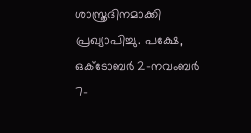ശാസ്ത്രദിനമാക്കി പ്രഖ്യാപിച്ചു. പക്ഷേ, ഒക്ടോബർ 2-നവംബർ 7-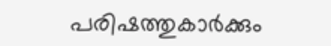പരിഷത്തുകാർക്കും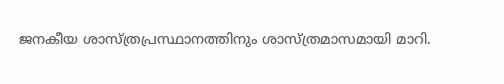ജനകീയ ശാസ്ത്രപ്രസ്ഥാനത്തിനും ശാസ്ത്രമാസമായി മാറി.